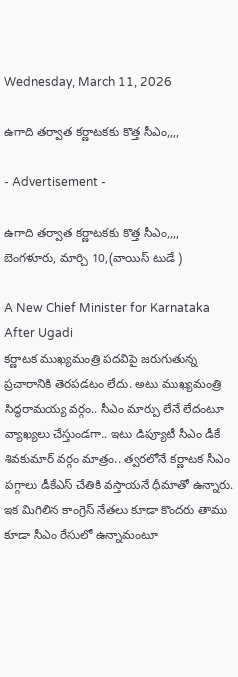Wednesday, March 11, 2026

ఉగాది తర్వాత కర్ణాటకకు కొత్త సీఎం,,,,

- Advertisement -

ఉగాది తర్వాత కర్ణాటకకు కొత్త సీఎం,,,,
బెంగళూరు, మార్చి 10,(వాయిస్ టుడే )

A New Chief Minister for Karnataka After Ugadi
కర్ణాటక ముఖ్యమంత్రి పదవిపై జరుగుతున్న ప్రచారానికి తెరపడటం లేదు. అటు ముఖ్యమంత్రి సిద్ధరామయ్య వర్గం.. సీఎం మార్పు లేనే లేదంటూ వ్యాఖ్యలు చేస్తుండగా.. ఇటు డిప్యూటీ సీఎం డీకే శివకుమార్ వర్గం మాత్రం.. త్వరలోనే కర్ణాటక సీఎం పగ్గాలు డీకేఎస్ చేతికి వస్తాయనే ధీమాతో ఉన్నారు. ఇక మిగిలిన కాంగ్రెస్ నేతలు కూడా కొందరు తాము కూడా సీఎం రేసులో ఉన్నామంటూ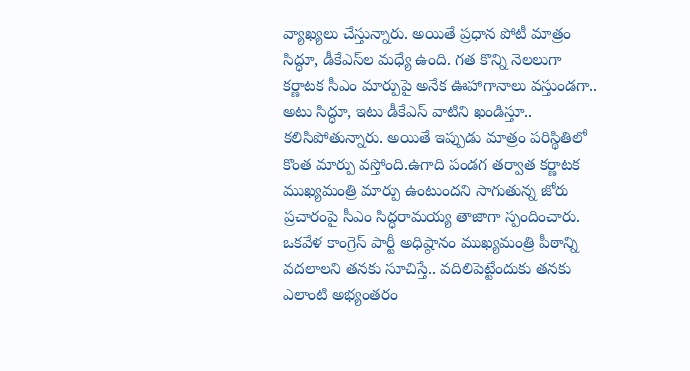వ్యాఖ్యలు చేస్తున్నారు. అయితే ప్రధాన పోటీ మాత్రం సిద్ధూ, డీకేఎస్‌ల మధ్యే ఉంది. గత కొన్ని నెలలుగా కర్ణాటక సీఎం మార్పుపై అనేక ఊహాగానాలు వస్తుండగా.. అటు సిద్ధూ, ఇటు డీకేఎస్ వాటిని ఖండిస్తూ.. కలిసిపోతున్నారు. అయితే ఇప్పుడు మాత్రం పరిస్థితిలో కొంత మార్పు వస్తోంది.ఉగాది పండగ తర్వాత కర్ణాటక ముఖ్యమంత్రి మార్పు ఉంటుందని సాగుతున్న జోరు ప్రచారంపై సీఎం సిద్ధరామయ్య తాజాగా స్పందించారు. ఒకవేళ కాంగ్రెస్ పార్టీ అధిష్ఠానం ముఖ్యమంత్రి పీఠాన్ని వదలాలని తనకు సూచిస్తే.. వదిలిపెట్టేందుకు తనకు ఎలాంటి అభ్యంతరం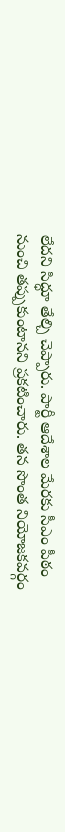లేదని సిద్ధూ తేల్చి చెప్పారు. పార్టీ ఆదేశాల మేరకు సీఎం పీఠం నుంచి తప్పుకుంటానని ప్రకటించారు. తన సొంత నియోజకవర్గం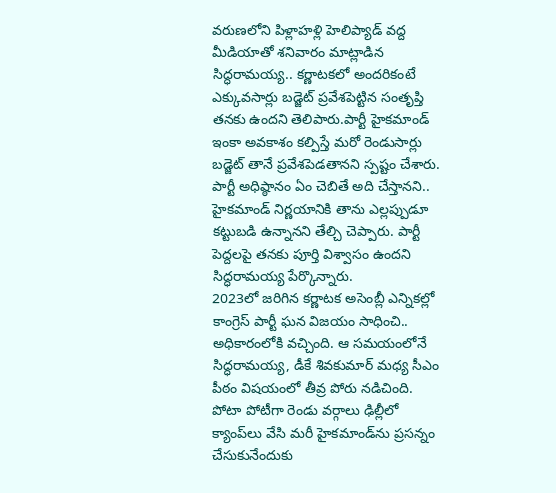వరుణలోని పిళ్లాహళ్లి హెలిప్యాడ్‌ వద్ద మీడియాతో శనివారం మాట్లాడిన సిద్ధరామయ్య.. కర్ణాటకలో అందరికంటే ఎక్కువసార్లు బడ్జెట్‌ ప్రవేశపెట్టిన సంతృప్తి తనకు ఉందని తెలిపారు.పార్టీ హైకమాండ్ ఇంకా అవకాశం కల్పిస్తే మరో రెండుసార్లు బడ్జెట్ తానే ప్రవేశపెడతానని స్పష్టం చేశారు. పార్టీ అధిష్ఠానం ఏం చెబితే అది చేస్తానని.. హైకమాండ్ నిర్ణయానికి తాను ఎల్లప్పుడూ కట్టుబడి ఉన్నానని తేల్చి చెప్పారు. పార్టీ పెద్దలపై తనకు పూర్తి విశ్వాసం ఉందని సిద్ధరామయ్య పేర్కొన్నారు.
2023లో జరిగిన కర్ణాటక అసెంబ్లీ ఎన్నికల్లో కాంగ్రెస్ పార్టీ ఘన విజయం సాధించి.. అధికారంలోకి వచ్చింది. ఆ సమయంలోనే సిద్ధరామయ్య, డీకే శివకుమార్ మధ్య సీఎం పీఠం విషయంలో తీవ్ర పోరు నడిచింది. పోటా పోటీగా రెండు వర్గాలు ఢిల్లీలో క్యాంప్‌లు వేసి మరీ హైకమాండ్‌ను ప్రసన్నం చేసుకునేందుకు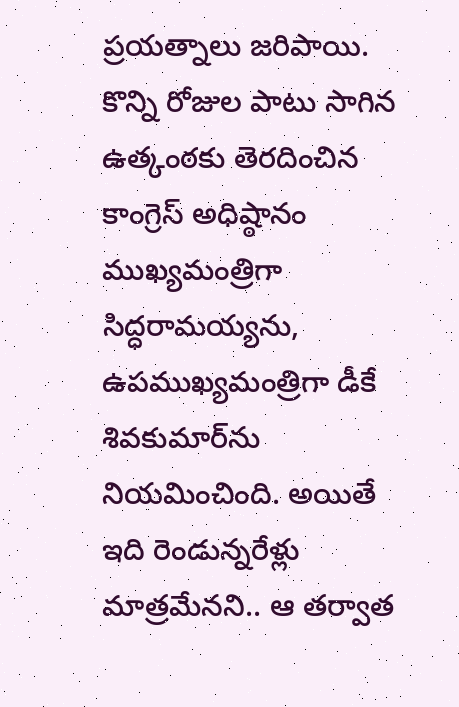ప్రయత్నాలు జరిపాయి. కొన్ని రోజుల పాటు సాగిన ఉత్కంఠకు తెరదించిన కాంగ్రెస్ అధిష్ఠానం ముఖ్యమంత్రిగా సిద్ధరామయ్యను, ఉపముఖ్యమంత్రిగా డీకే శివకుమార్‌ను నియమించింది. అయితే ఇది రెండున్నరేళ్లు మాత్రమేనని.. ఆ తర్వాత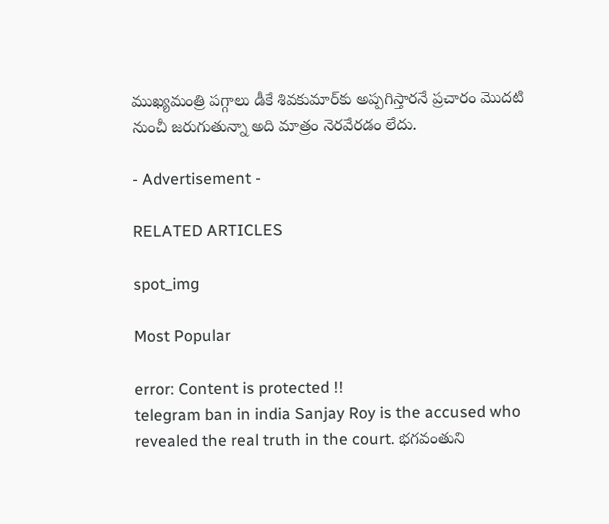ముఖ్యమంత్రి పగ్గాలు డీకే శివకుమార్‌కు అప్పగిస్తారనే ప్రచారం మొదటి నుంచీ జరుగుతున్నా అది మాత్రం నెరవేరడం లేదు.

- Advertisement -

RELATED ARTICLES

spot_img

Most Popular

error: Content is protected !!
telegram ban in india Sanjay Roy is the accused who revealed the real truth in the court. భగవంతుని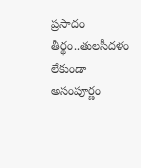ప్రసాదం తీర్థం..తులసీదళం లేకుండా అసంపూర్ణం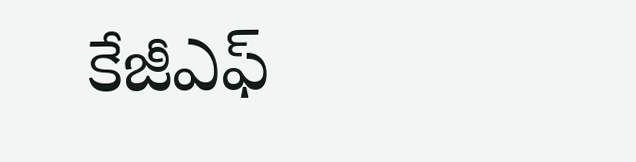కేజీఎఫ్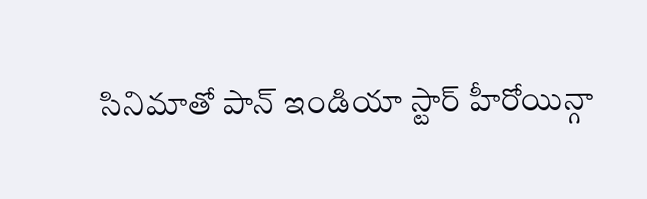సినిమాతో పాన్ ఇండియా స్టార్ హీరోయిన్గా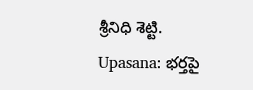శ్రీనిధి శెట్టి. Upasana: భర్తపై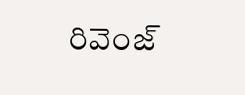రివెంజ్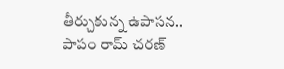తీర్చుకున్న ఉపాసన.. పాపం రామ్ చరణ్